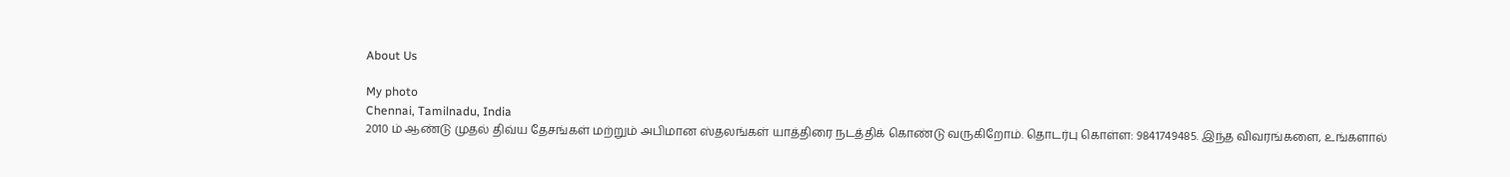About Us

My photo
Chennai, Tamilnadu, India
2010 ம் ஆண்டு முதல் திவ்ய தேசங்கள் மற்றும் அபிமான ஸ்தலங்கள் யாத்திரை நடத்திக் கொண்டு வருகிறோம். தொடர்பு கொள்ள: 9841749485. இந்த விவரங்களை, உங்களால்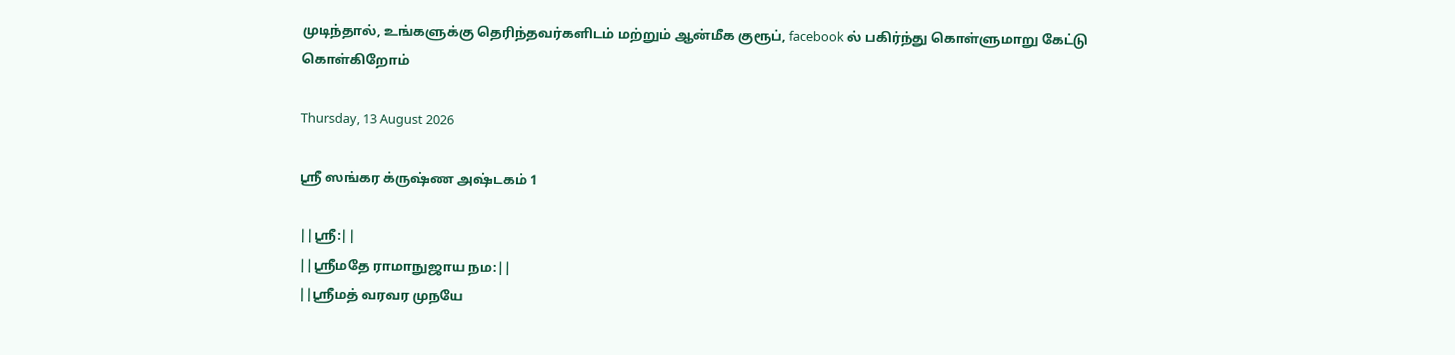முடிந்தால், உங்களுக்கு தெரிந்தவர்களிடம் மற்றும் ஆன்மீக குரூப், facebook ல் பகிர்ந்து கொள்ளுமாறு கேட்டு கொள்கிறோம்

Thursday, 13 August 2026

ஸ்ரீ ஸங்கர க்ருஷ்ண அஷ்டகம் 1

||ஸ்ரீ:||
||ஸ்ரீமதே ராமாநுஜாய நம:||
||ஸ்ரீமத் வரவர முநயே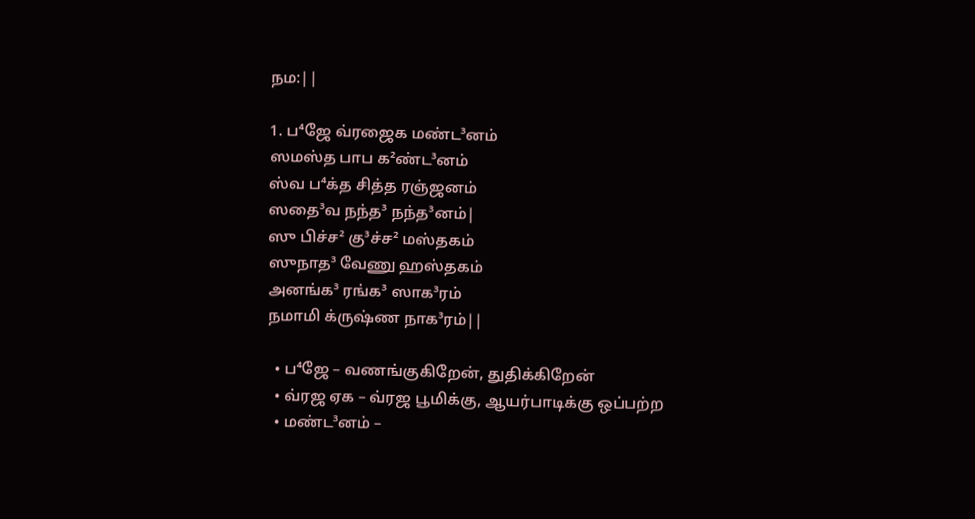நம:||

1. ப⁴ஜே வ்ரஜைக மண்ட³னம்
ஸமஸ்த பாப க²ண்ட³னம்
ஸ்வ ப⁴க்த சித்த ரஞ்ஜனம்
ஸதை³வ நந்த³ நந்த³னம்|
ஸு பிச்ச² கு³ச்ச² மஸ்தகம்
ஸுநாத³ வேணு ஹஸ்தகம்
அனங்க³ ரங்க³ ஸாக³ரம்
நமாமி க்ருஷ்ண நாக³ரம்||

  • ப⁴ஜே – வணங்குகிறேன், துதிக்கிறேன்
  • வ்ரஜ ஏக – வ்ரஜ பூமிக்கு, ஆயர்பாடிக்கு ஒப்பற்ற
  • மண்ட³னம் –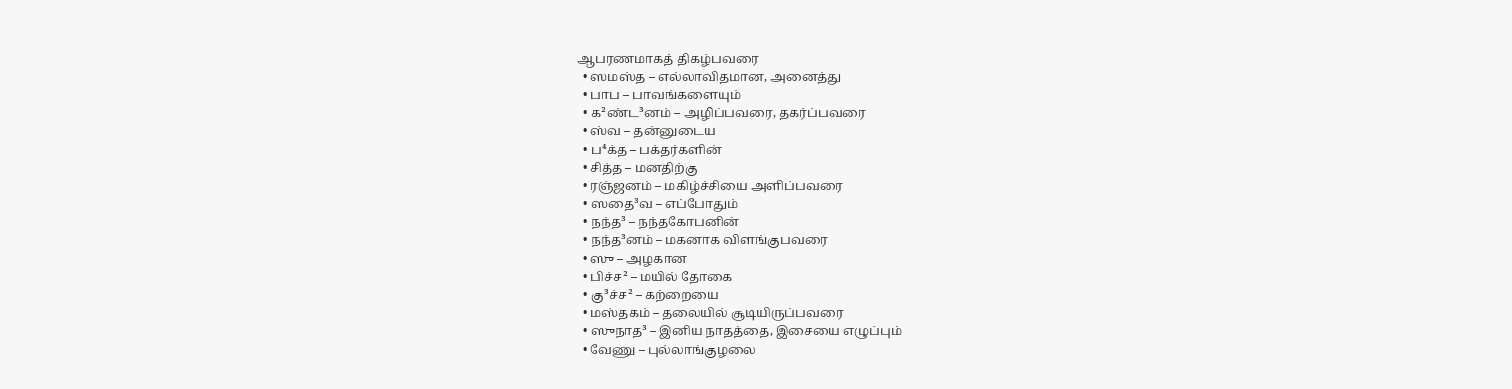ஆபரணமாகத் திகழ்பவரை
  • ஸமஸ்த – எல்லாவிதமான, அனைத்து
  • பாப – பாவங்களையும்
  • க²ண்ட³னம் – அழிப்பவரை, தகர்ப்பவரை
  • ஸ்வ – தன்னுடைய
  • ப⁴க்த – பக்தர்களின்
  • சித்த – மனதிற்கு
  • ரஞ்ஜனம் – மகிழ்ச்சியை அளிப்பவரை
  • ஸதை³வ – எப்போதும்
  • நந்த³ – நந்தகோபனின்
  • நந்த³னம் – மகனாக விளங்குபவரை
  • ஸு – அழகான
  • பிச்ச² – மயில் தோகை
  • கு³ச்ச² – கற்றையை
  • மஸ்தகம் – தலையில் சூடியிருப்பவரை
  • ஸுநாத³ – இனிய நாதத்தை, இசையை எழுப்பும்
  • வேணு – புல்லாங்குழலை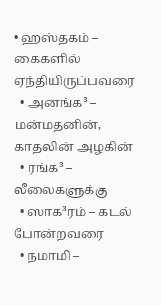• ஹஸ்தகம் – கைகளில் ஏந்தியிருப்பவரை
  • அனங்க³ – மன்மதனின், காதலின் அழகின்
  • ரங்க³ – லீலைகளுக்கு
  • ஸாக³ரம் – கடல் போன்றவரை
  • நமாமி –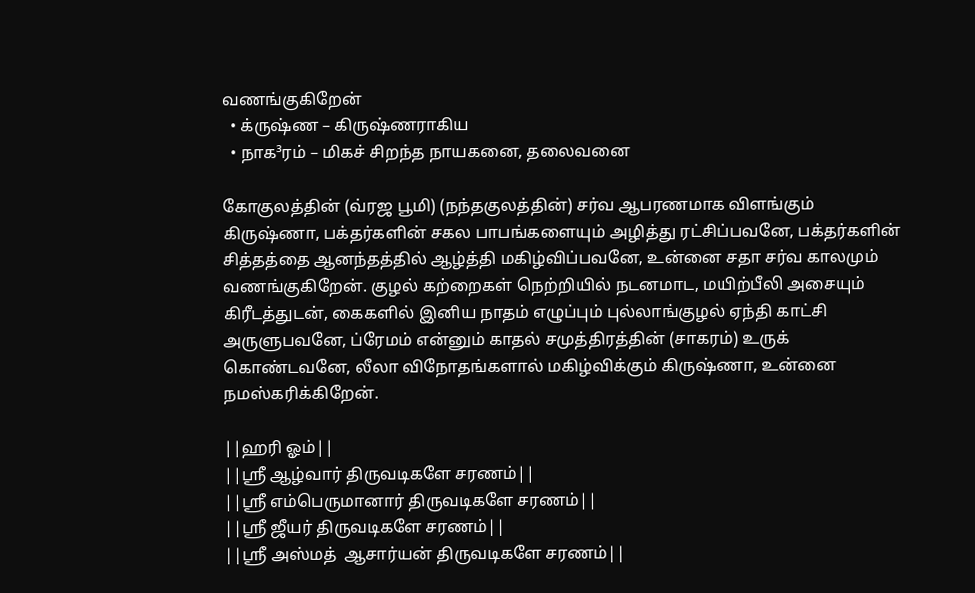வணங்குகிறேன்
  • க்ருஷ்ண – கிருஷ்ணராகிய
  • நாக³ரம் – மிகச் சிறந்த நாயகனை, தலைவனை

கோகுலத்தின் (வ்ரஜ பூமி) (நந்தகுலத்தின்) சர்வ ஆபரணமாக விளங்கும் கிருஷ்ணா, பக்தர்களின் சகல பாபங்களையும் அழித்து ரட்சிப்பவனே, பக்தர்களின் சித்தத்தை ஆனந்தத்தில் ஆழ்த்தி மகிழ்விப்பவனே, உன்னை சதா சர்வ காலமும் வணங்குகிறேன். குழல் கற்றைகள் நெற்றியில் நடனமாட, மயிற்பீலி அசையும் கிரீடத்துடன், கைகளில் இனிய நாதம் எழுப்பும் புல்லாங்குழல் ஏந்தி காட்சி அருளுபவனே, ப்ரேமம் என்னும் காதல் சமுத்திரத்தின் (சாகரம்) உருக் கொண்டவனே, லீலா விநோதங்களால் மகிழ்விக்கும் கிருஷ்ணா, உன்னை நமஸ்கரிக்கிறேன்.

||ஹரி ஓம்||
||ஸ்ரீ ஆழ்வார் திருவடிகளே சரணம்||
||ஸ்ரீ எம்பெருமானார் திருவடிகளே சரணம்||
||ஸ்ரீ ஜீயர் திருவடிகளே சரணம்||
||ஸ்ரீ அஸ்மத்  ஆசார்யன் திருவடிகளே சரணம்||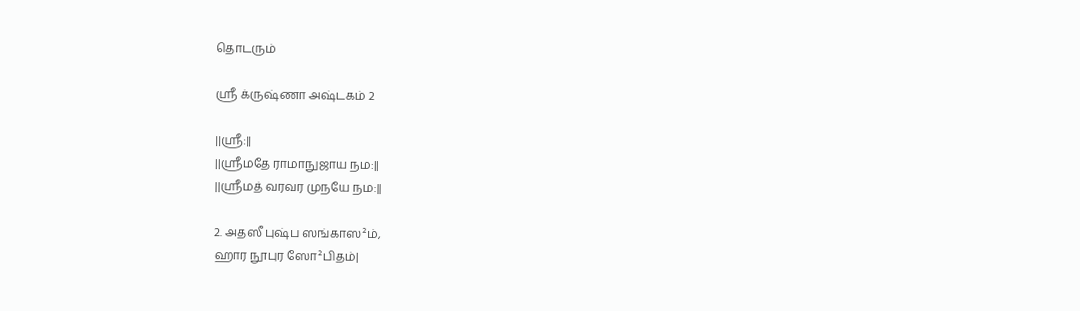தொடரும்

ஸ்ரீ க்ருஷ்ணா அஷ்டகம் 2

||ஸ்ரீ:||
||ஸ்ரீமதே ராமாநுஜாய நம:||
||ஸ்ரீமத் வரவர முநயே நம:||

2. அதஸீ புஷ்ப ஸங்காஸ²ம்,
ஹார நூபுர ஸோ²பிதம்|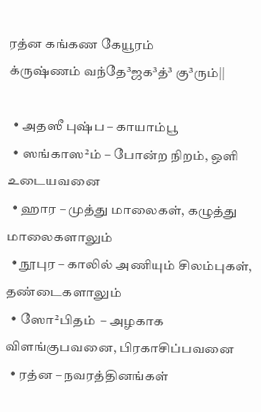ரத்ன கங்கண கேயூரம்
க்ருஷ்ணம் வந்தே³ஜக³த்³ கு³ரும்||

  • அதஸீ புஷ்ப – காயாம்பூ
  • ஸங்காஸ²ம் – போன்ற நிறம், ஒளி உடையவனை
  • ஹார – முத்து மாலைகள், கழுத்து மாலைகளாலும்
  • நூபுர – காலில் அணியும் சிலம்புகள், தண்டைகளாலும்
  • ஸோ²பிதம்  – அழகாக விளங்குபவனை, பிரகாசிப்பவனை
  • ரத்ன – நவரத்தினங்கள்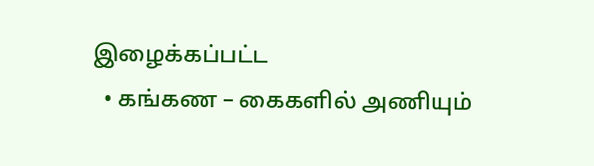இழைக்கப்பட்ட
  • கங்கண – கைகளில் அணியும்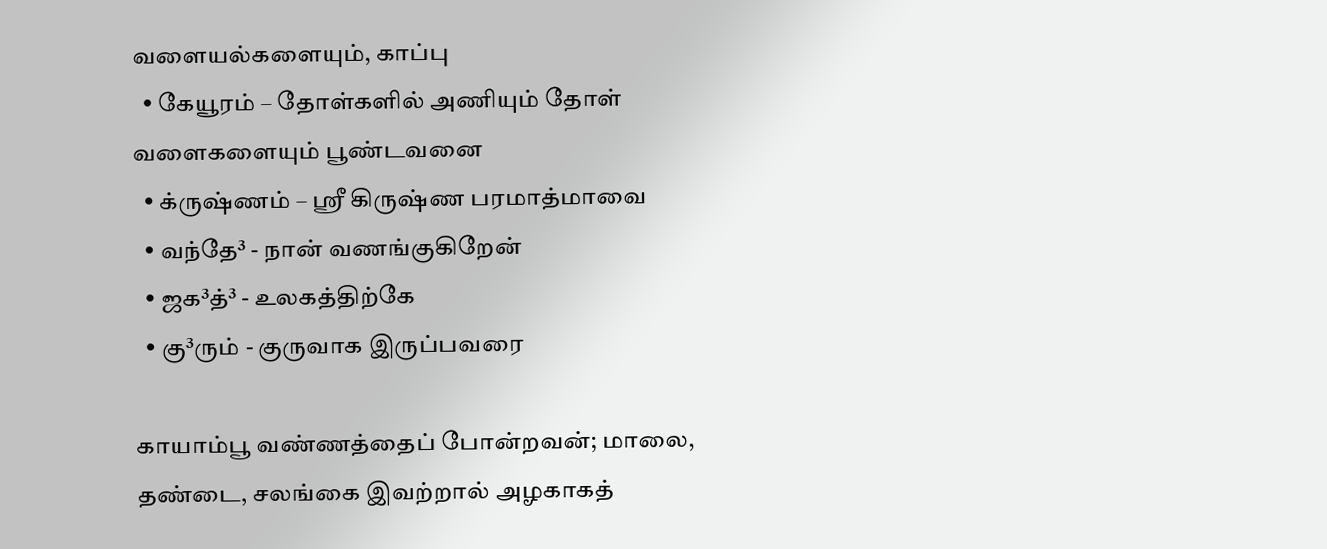வளையல்களையும், காப்பு
  • கேயூரம் – தோள்களில் அணியும் தோள் வளைகளையும் பூண்டவனை
  • க்ருஷ்ணம் – ஸ்ரீ கிருஷ்ண பரமாத்மாவை
  • வந்தே³ - நான் வணங்குகிறேன்
  • ஜக³த்³ - உலகத்திற்கே
  • கு³ரும் - குருவாக இருப்பவரை

காயாம்பூ வண்ணத்தைப் போன்றவன்; மாலை, தண்டை, சலங்கை இவற்றால் அழகாகத்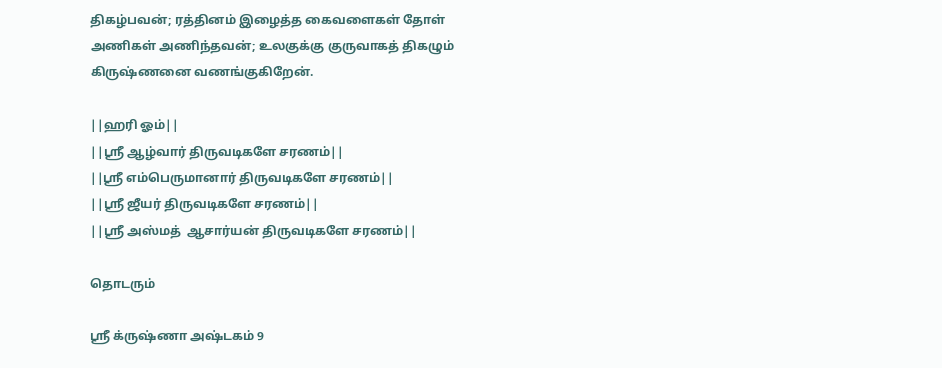திகழ்பவன்; ரத்தினம் இழைத்த கைவளைகள் தோள் அணிகள் அணிந்தவன்; உலகுக்கு குருவாகத் திகழும் கிருஷ்ணனை வணங்குகிறேன்.

||ஹரி ஓம்||
||ஸ்ரீ ஆழ்வார் திருவடிகளே சரணம்||
||ஸ்ரீ எம்பெருமானார் திருவடிகளே சரணம்||
||ஸ்ரீ ஜீயர் திருவடிகளே சரணம்||
||ஸ்ரீ அஸ்மத்  ஆசார்யன் திருவடிகளே சரணம்||

தொடரும்

ஸ்ரீ க்ருஷ்ணா அஷ்டகம் 9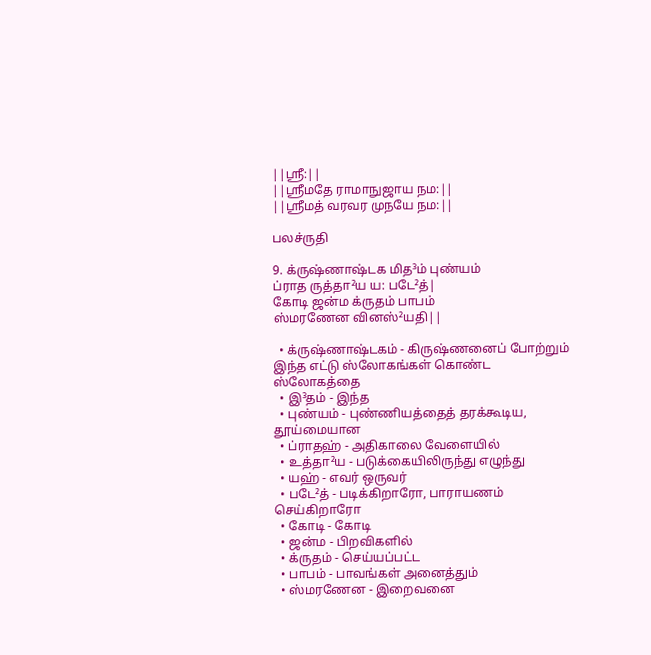||ஸ்ரீ:||
||ஸ்ரீமதே ராமாநுஜாய நம:||
||ஸ்ரீமத் வரவர முநயே நம:||

பலச்ருதி

9. க்ருஷ்ணாஷ்டக மித³ம் புண்யம்
ப்ராத ருத்தா²ய ய: படே²த்|
கோடி ஜன்ம க்ருதம் பாபம்
ஸ்மரணேன வினஸ்²யதி||

  • க்ருஷ்ணாஷ்டகம் - கிருஷ்ணனைப் போற்றும் இந்த எட்டு ஸ்லோகங்கள் கொண்ட ஸ்லோகத்தை
  • இ³தம் - இந்த
  • புண்யம் - புண்ணியத்தைத் தரக்கூடிய, தூய்மையான
  • ப்ராதஹ் - அதிகாலை வேளையில்
  • உத்தா²ய - படுக்கையிலிருந்து எழுந்து
  • யஹ் - எவர் ஒருவர்
  • படே²த் - படிக்கிறாரோ, பாராயணம் செய்கிறாரோ
  • கோடி - கோடி
  • ஜன்ம - பிறவிகளில்
  • க்ருதம் - செய்யப்பட்ட
  • பாபம் - பாவங்கள் அனைத்தும்
  • ஸ்மரணேன - இறைவனை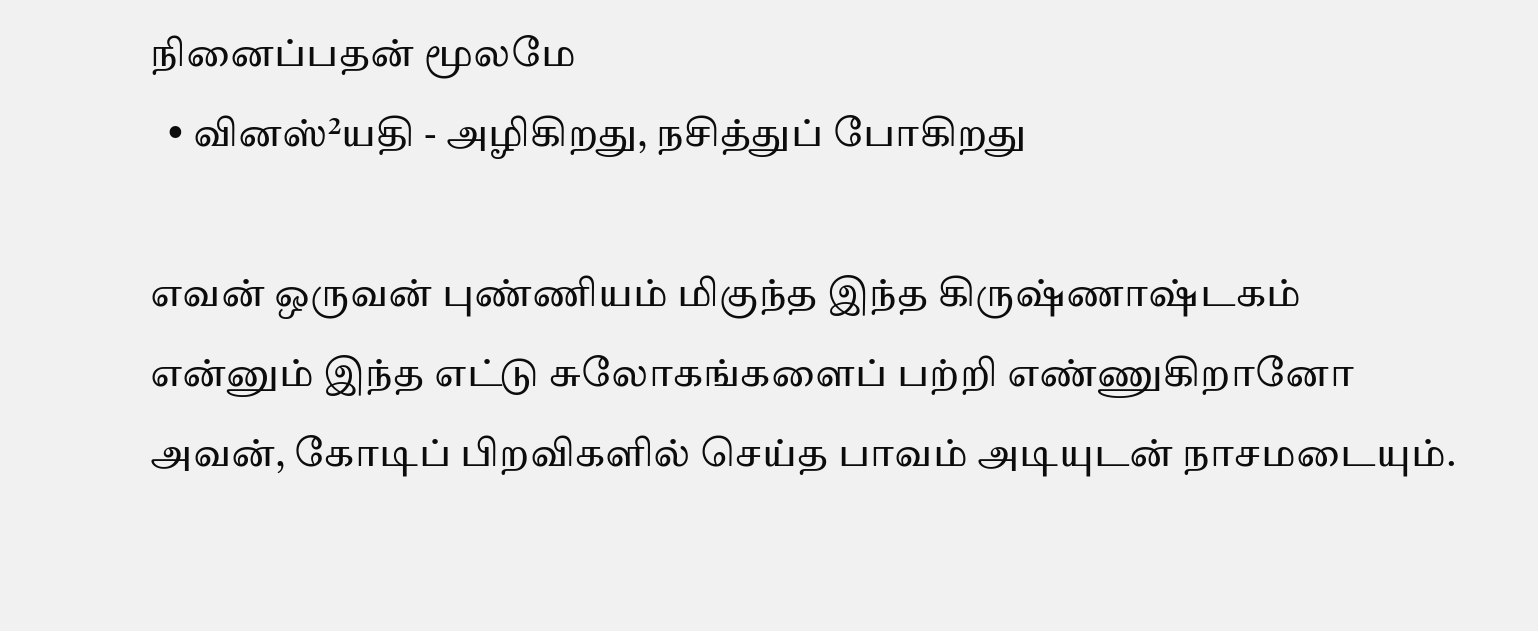நினைப்பதன் மூலமே
  • வினஸ்²யதி - அழிகிறது, நசித்துப் போகிறது

எவன் ஒருவன் புண்ணியம் மிகுந்த இந்த கிருஷ்ணாஷ்டகம் என்னும் இந்த எட்டு சுலோகங்களைப் பற்றி எண்ணுகிறானோ அவன், கோடிப் பிறவிகளில் செய்த பாவம் அடியுடன் நாசமடையும்.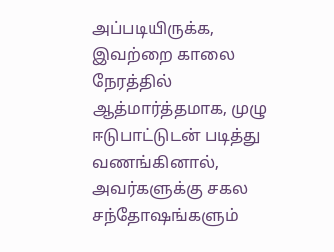அப்படியிருக்க, இவற்றை காலை நேரத்தில் ஆத்மார்த்தமாக, முழு ஈடுபாட்டுடன் படித்து வணங்கினால், அவர்களுக்கு சகல சந்தோஷங்களும்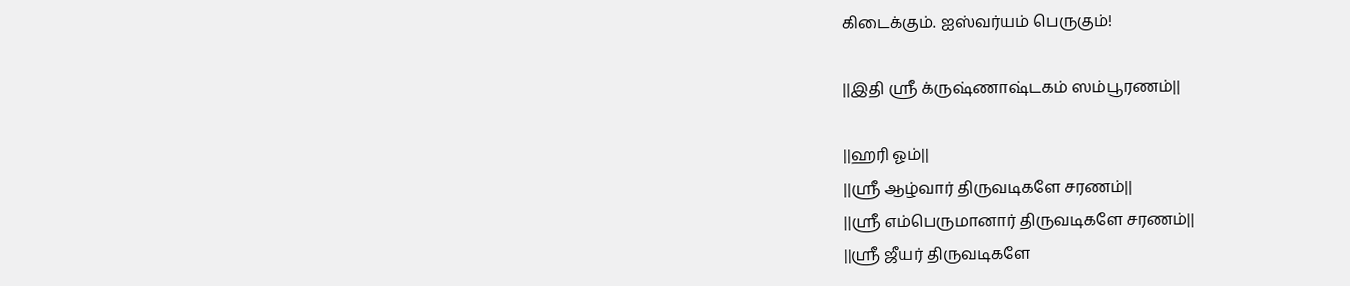கிடைக்கும். ஐஸ்வர்யம் பெருகும்!

||இதி ஸ்ரீ க்ருஷ்ணாஷ்டகம் ஸம்பூரணம்||

||ஹரி ஓம்||
||ஸ்ரீ ஆழ்வார் திருவடிகளே சரணம்||
||ஸ்ரீ எம்பெருமானார் திருவடிகளே சரணம்||
||ஸ்ரீ ஜீயர் திருவடிகளே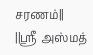சரணம்||
||ஸ்ரீ அஸ்மத்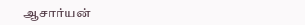ஆசார்யன்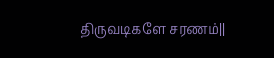திருவடிகளே சரணம்||